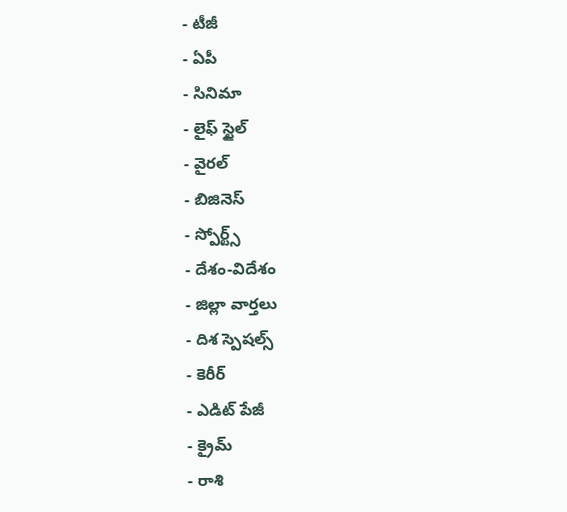- టీజీ
- ఏపీ
- సినిమా
- లైఫ్ స్టైల్
- వైరల్
- బిజినెస్
- స్పోర్ట్స్
- దేశం-విదేశం
- జిల్లా వార్తలు
- దిశ స్పెషల్స్
- కెరీర్
- ఎడిట్ పేజీ
- క్రైమ్
- రాశి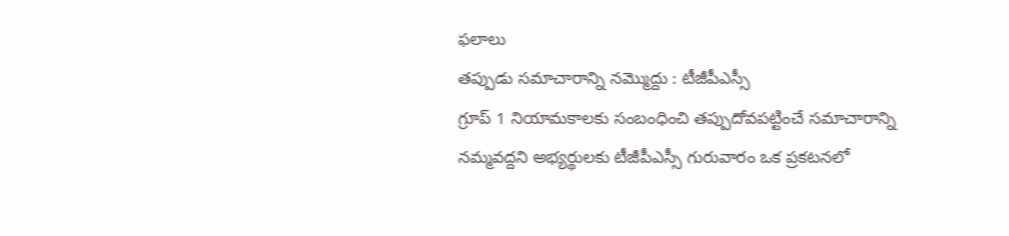ఫలాలు
తప్పుడు సమాచారాన్ని నమ్మొద్దు : టీజీపీఎస్సీ
గ్రూప్ 1 నియామకాలకు సంబంధించి తప్పుదోవపట్టించే సమాచారాన్ని నమ్మవద్దని అభ్యర్థులకు టీజీపీఎస్సీ గురువారం ఒక ప్రకటనలో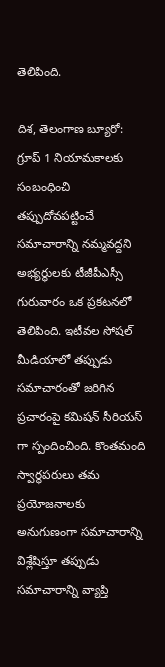తెలిపింది.

దిశ, తెలంగాణ బ్యూరో: గ్రూప్ 1 నియామకాలకు సంబంధించి తప్పుదోవపట్టించే సమాచారాన్ని నమ్మవద్దని అభ్యర్థులకు టీజీపీఎస్సీ గురువారం ఒక ప్రకటనలో తెలిపింది. ఇటీవల సోషల్ మీడియాలో తప్పుడు సమాచారంతో జరిగిన ప్రచారంపై కమిషన్ సీరియస్ గా స్పందించింది. కొంతమంది స్వార్థపరులు తమ ప్రయోజనాలకు అనుగుణంగా సమాచారాన్ని విశ్లేషిస్తూ తప్పుడు సమాచారాన్ని వ్యాప్తి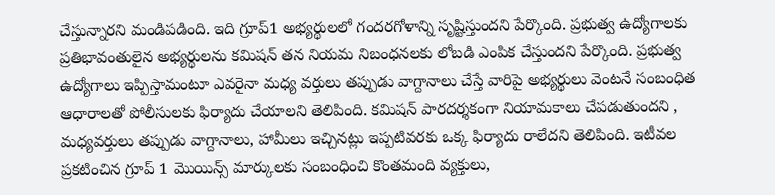చేస్తున్నారని మండిపడింది. ఇది గ్రూప్1 అభ్యర్థులలో గందరగోళాన్ని సృష్టిస్తుందని పేర్కొంది. ప్రభుత్వ ఉద్యోగాలకు ప్రతిభావంతులైన అభ్యర్థులను కమిషన్ తన నియమ నిబంధనలకు లోబడి ఎంపిక చేస్తుందని పేర్కొంది. ప్రభుత్వ ఉద్యోగాలు ఇప్పిస్తామంటూ ఎవరైనా మధ్య వర్తులు తప్పుడు వాగ్దానాలు చేస్తే వారిపై అభ్యర్థులు వెంటనే సంబంధిత ఆధారాలతో పోలీసులకు ఫిర్యాదు చేయాలని తెలిపింది. కమిషన్ పారదర్శకంగా నియామకాలు చేపడుతుందని , మధ్యవర్తులు తప్పుడు వాగ్దానాలు, హామీలు ఇచ్చినట్లు ఇప్పటివరకు ఒక్క ఫిర్యాదు రాలేదని తెలిపింది. ఇటీవల ప్రకటించిన గ్రూప్ 1 మొయిన్స్ మార్కులకు సంబంధించి కొంతమంది వ్యక్తులు,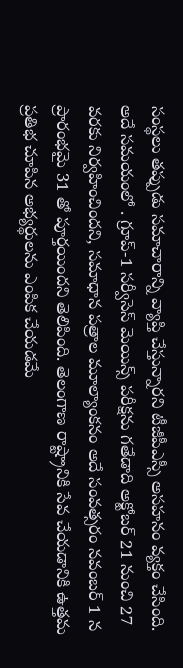సంస్థలు తప్పుడు సమాచారాన్ని వ్యాప్తి చేస్తున్నారని టీజీపీఎస్సీ అసహనం వ్యక్తం చేసింది. అదే సమయంలో . గ్రూప్-1 సర్వీసెస్ మెయిన్స్ పరీక్షను గతేడాది అక్టోబర్ 21 నుంచి 27 వరకు నిర్వహించిందని, సమాధాన పత్రాల మూల్యాంకనం అదే సంవత్సరం నవంబర్ 1 న ప్రారంభమై 31 తో పూర్తయిందని తెలిపింది. తెలంగాణ రాష్ట్రానికి సేవ చేయడానికి ఉత్తమ ప్రతిభ చూపిన అభ్యర్థులను ఎంపిక చేయడమే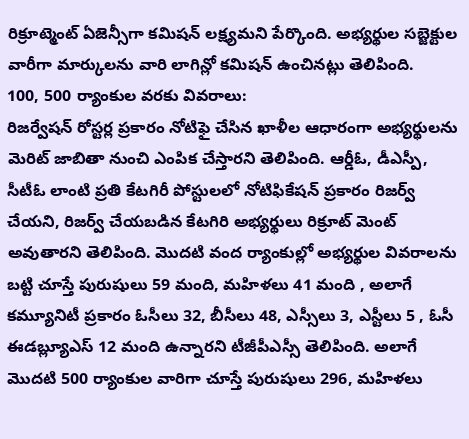రిక్రూట్మెంట్ ఏజెన్సీగా కమిషన్ లక్ష్యమని పేర్కొంది. అభ్యర్థుల సబ్జెక్టుల వారీగా మార్కులను వారి లాగిన్లో కమిషన్ ఉంచినట్లు తెలిపింది.
100, 500 ర్యాంకుల వరకు వివరాలు:
రిజర్వేషన్ రోస్టర్ల ప్రకారం నోటిఫై చేసిన ఖాళీల ఆధారంగా అభ్యర్థులను మెరిట్ జాబితా నుంచి ఎంపిక చేస్తారని తెలిపింది. ఆర్డీఓ, డీఎస్పీ, సీటీఓ లాంటి ప్రతి కేటగిరీ పోస్టులలో నోటిఫికేషన్ ప్రకారం రిజర్వ్ చేయని, రిజర్వ్ చేయబడిన కేటగిరి అభ్యర్థులు రిక్రూట్ మెంట్ అవుతారని తెలిపింది. మొదటి వంద ర్యాంకుల్లో అభ్యర్థుల వివరాలను బట్టి చూస్తే పురుషులు 59 మంది, మహిళలు 41 మంది , అలాగే కమ్యూనిటీ ప్రకారం ఓసీలు 32, బీసీలు 48, ఎస్సీలు 3, ఎస్టీలు 5 , ఓసీ ఈడబ్ల్యూఎస్ 12 మంది ఉన్నారని టీజీపీఎస్సీ తెలిపింది. అలాగే మొదటి 500 ర్యాంకుల వారిగా చూస్తే పురుషులు 296, మహిళలు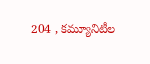204 , కమ్యూనిటీల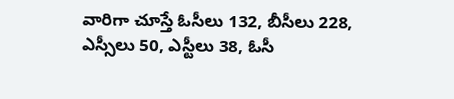వారిగా చూస్తే ఓసీలు 132, బీసీలు 228, ఎస్సీలు 50, ఎస్టీలు 38, ఓసీ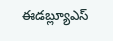ఈడబ్ల్యూఎస్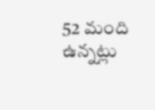52 మంది ఉన్నట్లు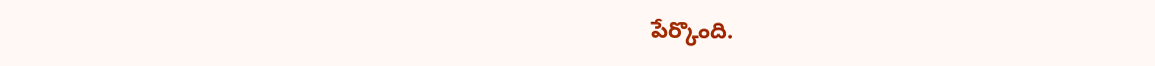పేర్కొంది.